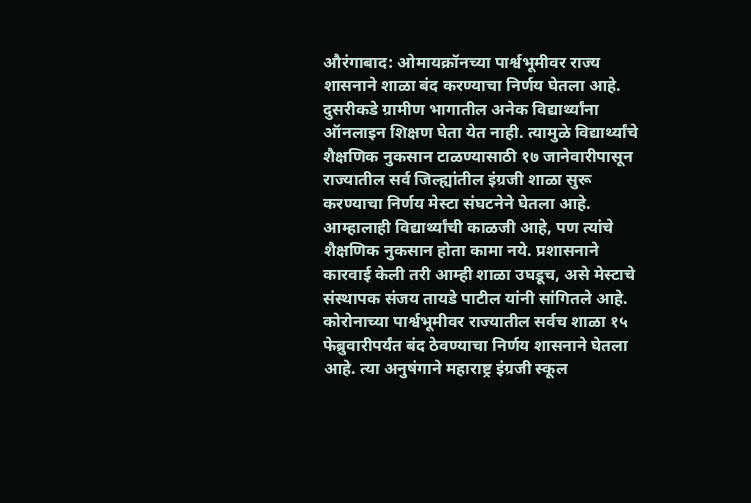औरंगाबाद: ओमायक्रॉनच्या पार्श्वभूमीवर राज्य शासनाने शाळा बंद करण्याचा निर्णय घेतला आहे. दुसरीकडे ग्रामीण भागातील अनेक विद्यार्थ्यांना ऑनलाइन शिक्षण घेता येत नाही. त्यामुळे विद्यार्थ्यांचे शैक्षणिक नुकसान टाळण्यासाठी १७ जानेवारीपासून राज्यातील सर्व जिल्ह्यांतील इंग्रजी शाळा सुरू करण्याचा निर्णय मेस्टा संघटनेने घेतला आहे. आम्हालाही विद्यार्थ्यांची काळजी आहे, पण त्यांचे शैक्षणिक नुकसान होता कामा नये. प्रशासनाने कारवाई केली तरी आम्ही शाळा उघडूच, असे मेस्टाचे संस्थापक संजय तायडे पाटील यांनी सांगितले आहे.
कोरोनाच्या पार्श्वभूमीवर राज्यातील सर्वच शाळा १५ फेब्रुवारीपर्यंत बंद ठेवण्याचा निर्णय शासनाने घेतला आहे. त्या अनुषंगाने महाराष्ट्र इंग्रजी स्कूल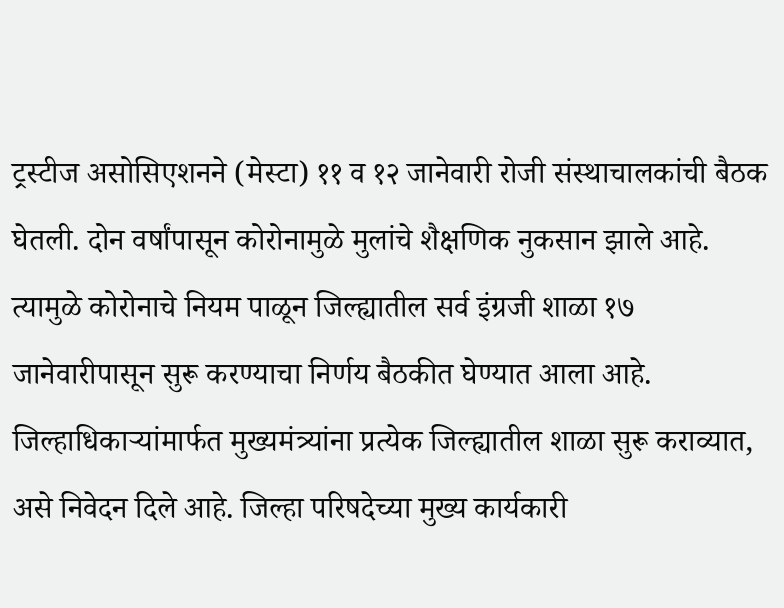ट्रस्टीज असोसिएशनने (मेस्टा) ११ व १२ जानेवारी रोजी संस्थाचालकांची बैठक घेतली. दोन वर्षांपासून कोरोनामुळे मुलांचे शैक्षणिक नुकसान झाले आहे.
त्यामुळे कोरोनाचे नियम पाळून जिल्ह्यातील सर्व इंग्रजी शाळा १७ जानेवारीपासून सुरू करण्याचा निर्णय बैठकीत घेण्यात आला आहे. जिल्हाधिकाऱ्यांमार्फत मुख्यमंत्र्यांना प्रत्येक जिल्ह्यातील शाळा सुरू कराव्यात, असे निवेदन दिले आहे. जिल्हा परिषदेच्या मुख्य कार्यकारी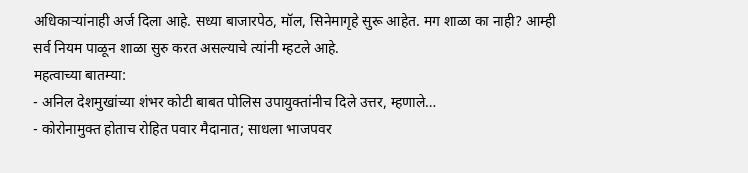अधिकाऱ्यांनाही अर्ज दिला आहे. सध्या बाजारपेठ, मॉल, सिनेमागृहे सुरू आहेत. मग शाळा का नाही? आम्ही सर्व नियम पाळून शाळा सुरु करत असल्याचे त्यांनी म्हटले आहे.
महत्वाच्या बातम्या:
- अनिल देशमुखांच्या शंभर कोटी बाबत पोलिस उपायुक्तांनीच दिले उत्तर, म्हणाले…
- कोरोनामुक्त होताच रोहित पवार मैदानात; साधला भाजपवर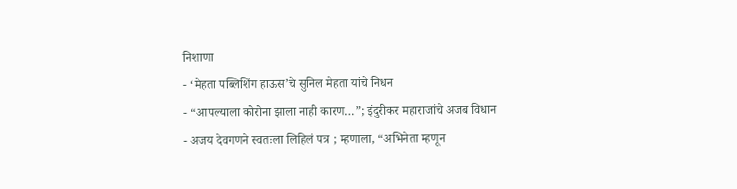निशाणा
- ‘मेहता पब्लिशिंग हाऊस’चे सुनिल मेहता यांचे निधन
- “आपल्याला कोरोना झाला नाही कारण…”; इंदुरीकर महाराजांचे अजब विधान
- अजय देवगणने स्वतःला लिहिलं पत्र ; म्हणाला, “अभिनेता म्हणून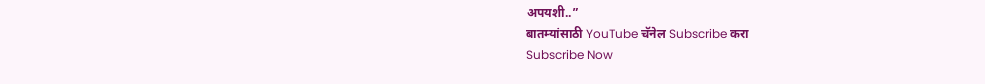अपयशी..”
बातम्यांसाठी YouTube चॅनेल Subscribe करा
Subscribe Now